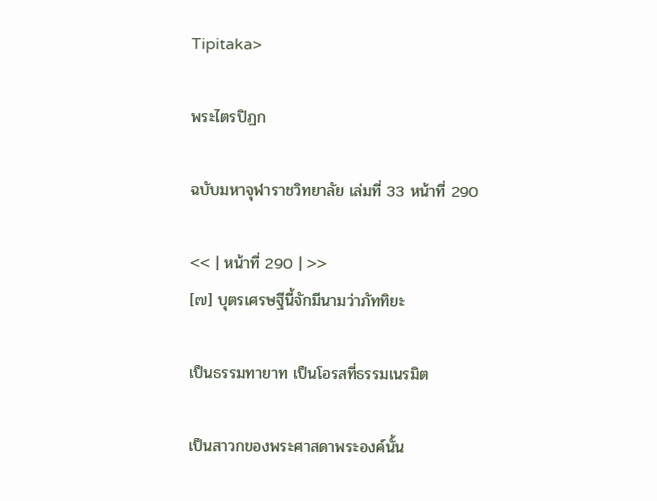Tipitaka>

พระไตรปิฏก

ฉบับมหาจุฬาราชวิทยาลัย เล่มที่ 33 หน้าที่ 290

<< | หน้าที่ 290 | >>
[๗] บุตรเศรษฐีนี้จักมีนามว่าภัททิยะ

เป็นธรรมทายาท เป็นโอรสที่ธรรมเนรมิต

เป็นสาวกของพระศาสดาพระองค์นั้น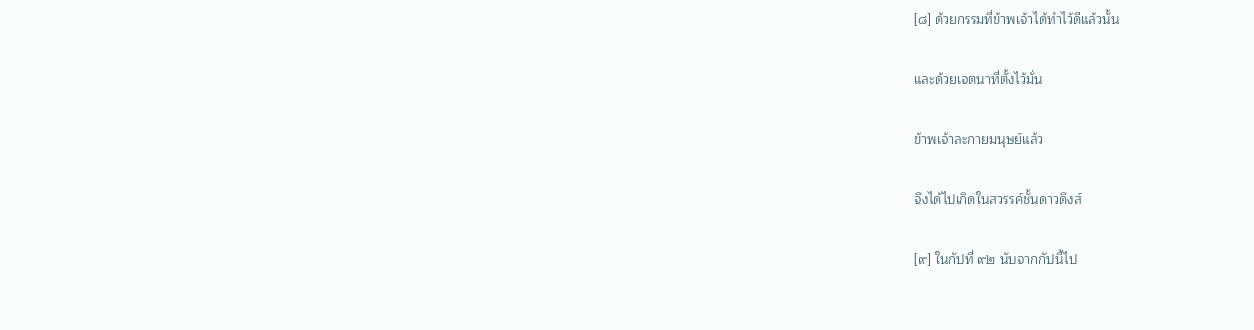[๘] ด้วยกรรมที่ข้าพเจ้าได้ทำไว้ดีแล้วนั้น

และด้วยเจตนาที่ตั้งไว้มั่น

ข้าพเจ้าละกายมนุษย์แล้ว

จึงได้ไปเกิดในสวรรค์ชั้นดาวดึงส์

[๙] ในกัปที่ ๙๒ นับจากกัปนี้ไป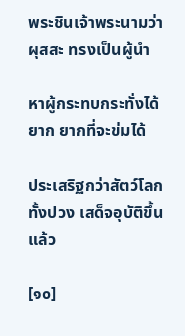พระชินเจ้าพระนามว่าผุสสะ ทรงเป็นผู้นำ

หาผู้กระทบกระทั่งได้ยาก ยากที่จะข่มได้

ประเสริฐกว่าสัตว์โลกทั้งปวง เสด็จอุบัติขึ้นแล้ว

[๑๐]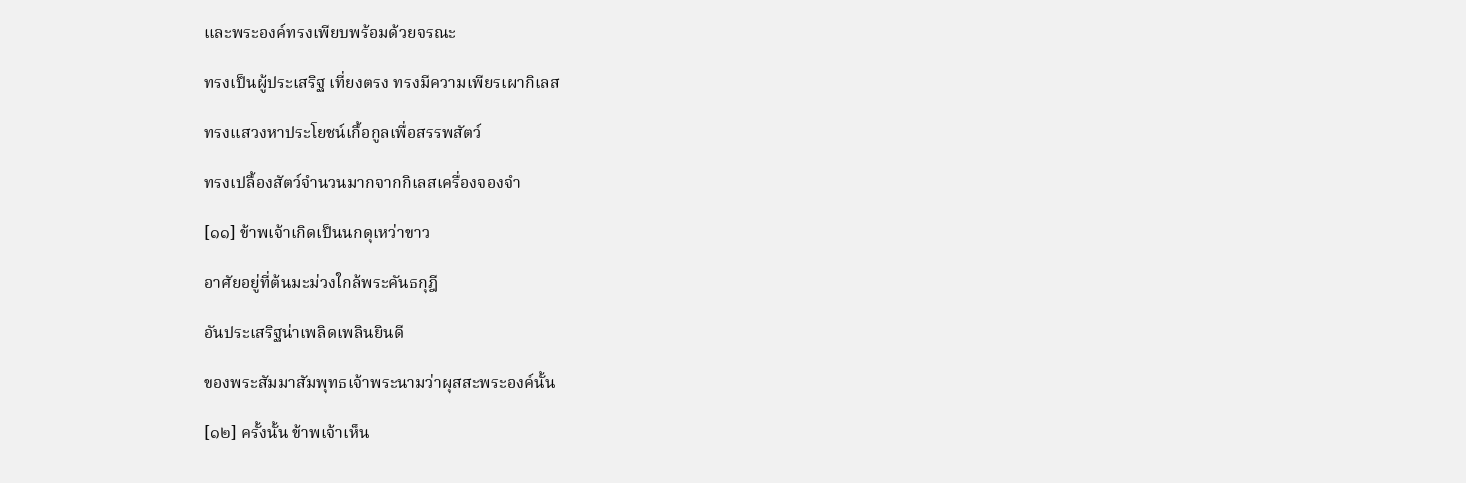และพระองค์ทรงเพียบพร้อมด้วยจรณะ

ทรงเป็นผู้ประเสริฐ เที่ยงตรง ทรงมีความเพียรเผากิเลส

ทรงแสวงหาประโยชน์เกื้อกูลเพื่อสรรพสัตว์

ทรงเปลื้องสัตว์จำนวนมากจากกิเลสเครื่องจองจำ

[๑๑] ข้าพเจ้าเกิดเป็นนกดุเหว่าขาว

อาศัยอยู่ที่ต้นมะม่วงใกล้พระคันธกุฎี

อันประเสริฐน่าเพลิดเพลินยินดี

ของพระสัมมาสัมพุทธเจ้าพระนามว่าผุสสะพระองค์นั้น

[๑๒] ครั้งนั้น ข้าพเจ้าเห็น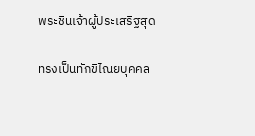พระชินเจ้าผู้ประเสริฐสุด

ทรงเป็นทักขิไณยบุคคล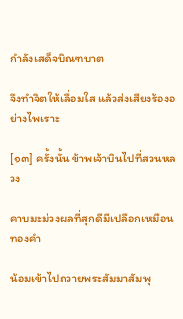กำลังเสด็จบิณฑบาต

จึงทำจิตให้เลื่อมใส แล้วส่งเสียงร้องอย่างไพเราะ

[๑๓] ครั้งนั้น ข้าพเจ้าบินไปที่สวนหลวง

คาบมะม่วงผลที่สุกดีมีเปลือกเหมือนทองคำ

น้อมเข้าไปถวายพระสัมมาสัมพุ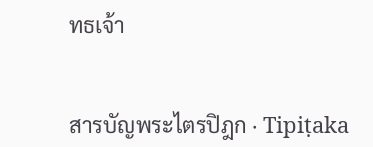ทธเจ้า


สารบัญพระไตรปิฎก · Tipiṭaka